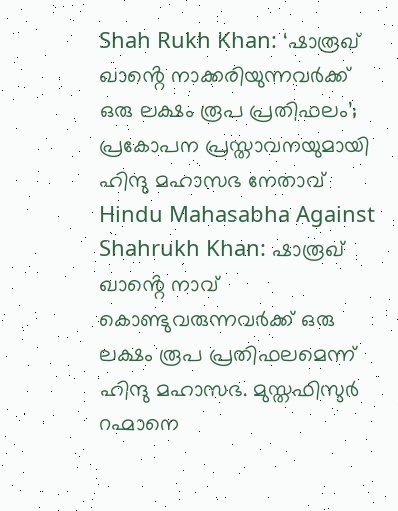Shah Rukh Khan: ‘ഷാരൂഖ് ഖാൻ്റെ നാക്കരിയുന്നവർക്ക് ഒരു ലക്ഷം രൂപ പ്രതിഫലം’; പ്രകോപന പ്രസ്താവനയുമായി ഹിന്ദു മഹാസഭ നേതാവ്
Hindu Mahasabha Against Shahrukh Khan: ഷാരൂഖ് ഖാൻ്റെ നാവ് കൊണ്ടുവരുന്നവർക്ക് ഒരു ലക്ഷം രൂപ പ്രതിഫലമെന്ന് ഹിന്ദു മഹാസഭ. മുസ്തഫിസുർ റഹ്മാനെ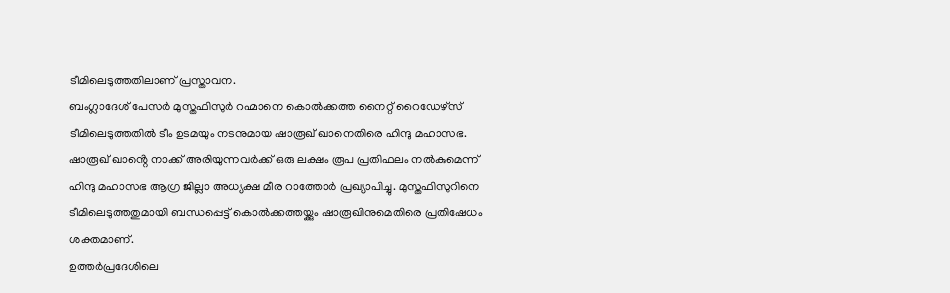ടീമിലെടുത്തതിലാണ് പ്രസ്താവന.
ബംഗ്ലാദേശ് പേസർ മുസ്തഫിസുർ റഹ്മാനെ കൊൽക്കത്ത നൈറ്റ് റൈഡേഴ്സ് ടീമിലെടുത്തതിൽ ടീം ഉടമയും നടനുമായ ഷാരൂഖ് ഖാനെതിരെ ഹിന്ദു മഹാസഭ. ഷാരൂഖ് ഖാൻ്റെ നാക്ക് അരിയുന്നവർക്ക് ഒരു ലക്ഷം രൂപ പ്രതിഫലം നൽകുമെന്ന് ഹിന്ദു മഹാസഭ ആഗ്ര ജില്ലാ അധ്യക്ഷ മീര റാത്തോർ പ്രഖ്യാപിച്ചു. മുസ്തഫിസുറിനെ ടീമിലെടുത്തതുമായി ബന്ധപ്പെട്ട് കൊൽക്കത്തയ്ക്കും ഷാരൂഖിനുമെതിരെ പ്രതിഷേധം ശക്തമാണ്.
ഉത്തർപ്രദേശിലെ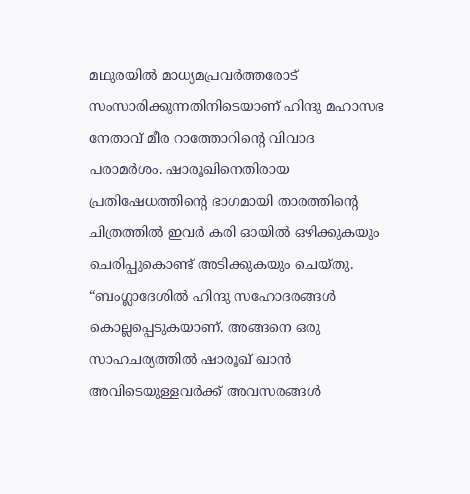മഥുരയിൽ മാധ്യമപ്രവർത്തരോട് സംസാരിക്കുന്നതിനിടെയാണ് ഹിന്ദു മഹാസഭ നേതാവ് മീര റാത്തോറിൻ്റെ വിവാദ പരാമർശം. ഷാരൂഖിനെതിരായ പ്രതിഷേധത്തിൻ്റെ ഭാഗമായി താരത്തിൻ്റെ ചിത്രത്തിൽ ഇവർ കരി ഓയിൽ ഒഴിക്കുകയും ചെരിപ്പുകൊണ്ട് അടിക്കുകയും ചെയ്തു. “ബംഗ്ലാദേശിൽ ഹിന്ദു സഹോദരങ്ങൾ കൊല്ലപ്പെടുകയാണ്. അങ്ങനെ ഒരു സാഹചര്യത്തിൽ ഷാരൂഖ് ഖാൻ അവിടെയുള്ളവർക്ക് അവസരങ്ങൾ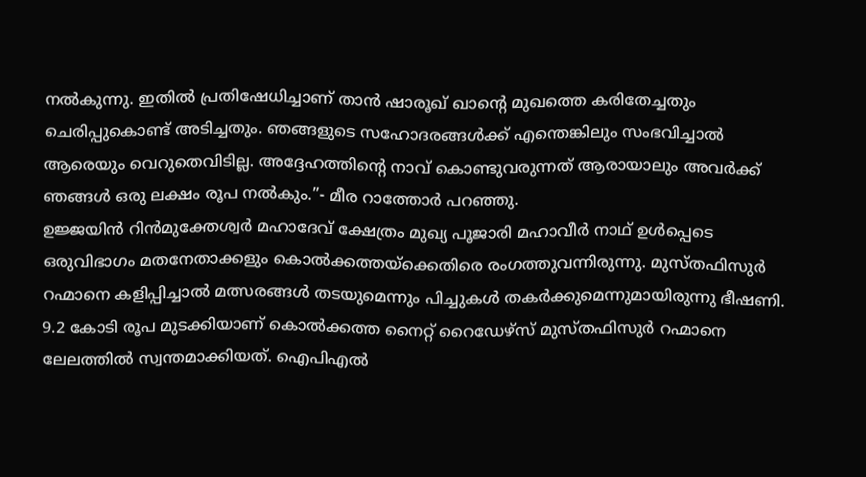നൽകുന്നു. ഇതിൽ പ്രതിഷേധിച്ചാണ് താൻ ഷാരൂഖ് ഖാൻ്റെ മുഖത്തെ കരിതേച്ചതും ചെരിപ്പുകൊണ്ട് അടിച്ചതും. ഞങ്ങളുടെ സഹോദരങ്ങൾക്ക് എന്തെങ്കിലും സംഭവിച്ചാൽ ആരെയും വെറുതെവിടില്ല. അദ്ദേഹത്തിൻ്റെ നാവ് കൊണ്ടുവരുന്നത് ആരായാലും അവർക്ക് ഞങ്ങൾ ഒരു ലക്ഷം രൂപ നൽകും.”- മീര റാത്തോർ പറഞ്ഞു.
ഉജ്ജയിൻ റിൻമുക്തേശ്വർ മഹാദേവ് ക്ഷേത്രം മുഖ്യ പൂജാരി മഹാവീർ നാഥ് ഉൾപ്പെടെ ഒരുവിഭാഗം മതനേതാക്കളും കൊൽക്കത്തയ്ക്കെതിരെ രംഗത്തുവന്നിരുന്നു. മുസ്തഫിസുർ റഹ്മാനെ കളിപ്പിച്ചാൽ മത്സരങ്ങൾ തടയുമെന്നും പിച്ചുകൾ തകർക്കുമെന്നുമായിരുന്നു ഭീഷണി.
9.2 കോടി രൂപ മുടക്കിയാണ് കൊൽക്കത്ത നൈറ്റ് റൈഡേഴ്സ് മുസ്തഫിസുർ റഹ്മാനെ ലേലത്തിൽ സ്വന്തമാക്കിയത്. ഐപിഎൽ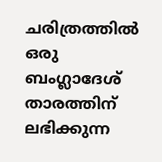ചരിത്രത്തിൽ ഒരു ബംഗ്ലാദേശ് താരത്തിന് ലഭിക്കുന്ന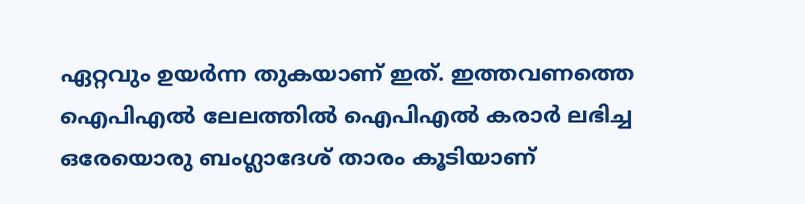ഏറ്റവും ഉയർന്ന തുകയാണ് ഇത്. ഇത്തവണത്തെ ഐപിഎൽ ലേലത്തിൽ ഐപിഎൽ കരാർ ലഭിച്ച ഒരേയൊരു ബംഗ്ലാദേശ് താരം കൂടിയാണ്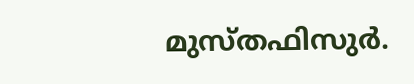മുസ്തഫിസുർ.